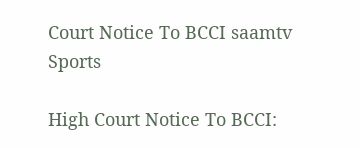Court Notice To BCCI saamtv
Sports

High Court Notice To BCCI: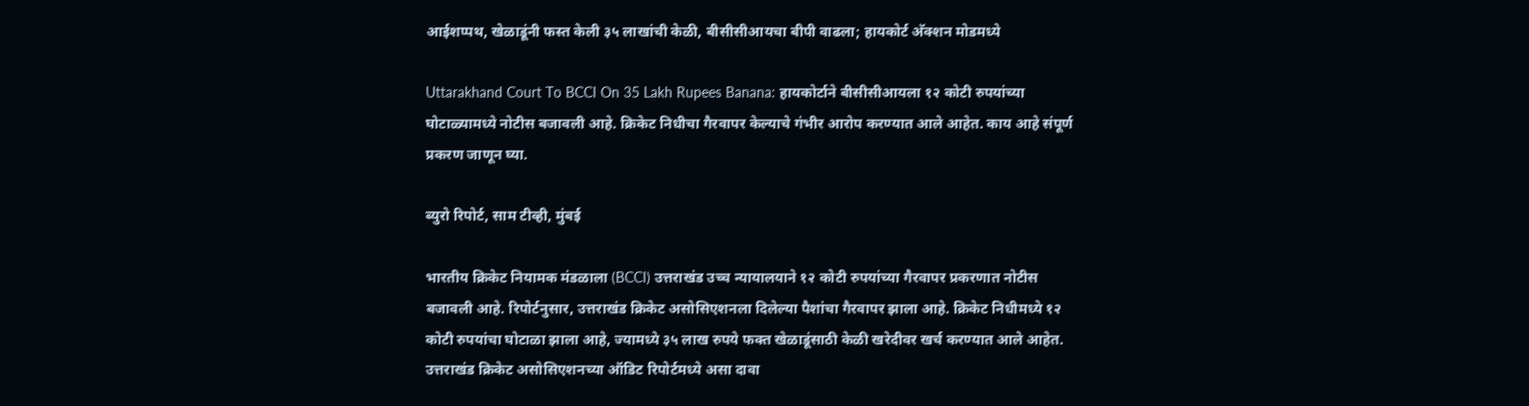आईशप्पथ, खेळाडूंनी फस्त केली ३५ लाखांची केळी, बीसीसीआयचा बीपी वाढला; हायकोर्ट अ‍ॅक्शन मोडमध्ये

Uttarakhand Court To BCCI On 35 Lakh Rupees Banana: हायकोर्टाने बीसीसीआयला १२ कोटी रुपयांच्या घोटाळ्यामध्ये नोटीस बजावली आहे. क्रिकेट निधीचा गैरवापर केल्याचे गंभीर आरोप करण्यात आले आहेत. काय आहे संपूर्ण प्रकरण जाणून घ्या.

ब्युरो रिपोर्ट, साम टीव्ही, मुंबई

भारतीय क्रिकेट नियामक मंडळाला (BCCI) उत्तराखंड उच्च न्यायालयाने १२ कोटी रुपयांच्या गैरवापर प्रकरणात नोटीस बजावली आहे. रिपोर्टनुसार, उत्तराखंड क्रिकेट असोसिएशनला दिलेल्या पैशांचा गैरवापर झाला आहे. क्रिकेट निधीमध्ये १२ कोटी रुपयांचा घोटाळा झाला आहे, ज्यामध्ये ३५ लाख रुपये फक्त खेळाडूंसाठी केळी खरेदीवर खर्च करण्यात आले आहेत. उत्तराखंड क्रिकेट असोसिएशनच्या ऑडिट रिपोर्टमध्ये असा दावा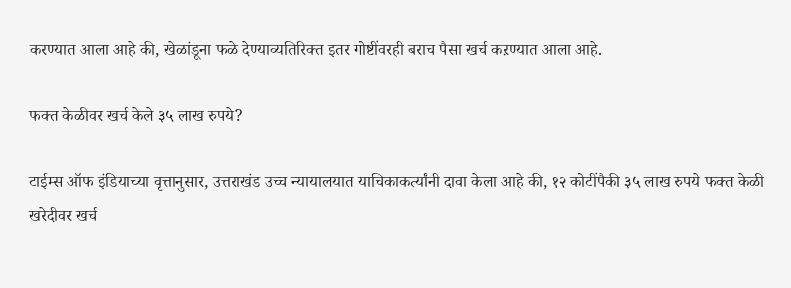करण्यात आला आहे की, खेळांडूना फळे देण्याव्यतिरिक्त इतर गोष्टींवरही बराच पैसा खर्च कऱण्यात आला आहे.

फक्त केळीवर खर्च केले ३५ लाख रुपये?

टाईम्स ऑफ इंडियाच्या वृत्तानुसार, उत्तराखंड उच्च न्यायालयात याचिकाकर्त्यांनी दावा केला आहे की, १२ कोटींपैकी ३५ लाख रुपये फक्त केळी खरेदीवर खर्च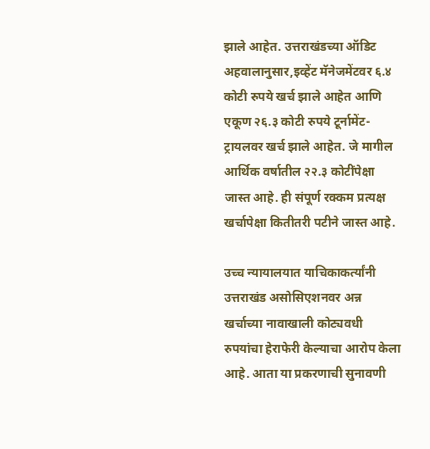झाले आहेत. उत्तराखंडच्या ऑडिट अहवालानुसार,इव्हेंट मॅनेजमेंटवर ६.४ कोटी रुपये खर्च झाले आहेत आणि एकूण २६.३ कोटी रुपये टूर्नामेंट- ट्रायलवर खर्च झाले आहेत. जे मागील आर्थिक वर्षातील २२.३ कोटींपेक्षा जास्त आहे. ही संपूर्ण रक्कम प्रत्यक्ष खर्चापेक्षा कितीतरी पटीने जास्त आहे.

उच्च न्यायालयात याचिकाकर्त्यांनी उत्तराखंड असोसिएशनवर अन्न खर्चाच्या नावाखाली कोट्यवधी रुपयांचा हेराफेरी केल्याचा आरोप केला आहे. आता या प्रकरणाची सुनावणी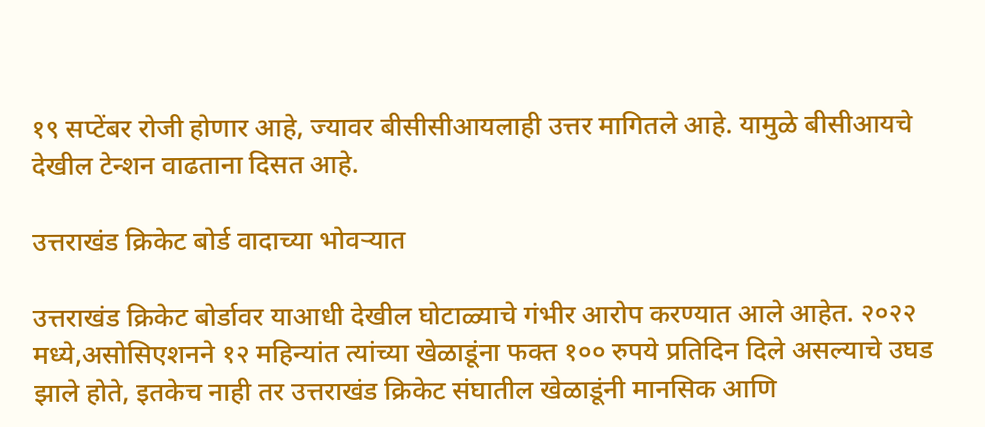१९ सप्टेंबर रोजी होणार आहे, ज्यावर बीसीसीआयलाही उत्तर मागितले आहे. यामुळे बीसीआयचे देखील टेन्शन वाढताना दिसत आहे.

उत्तराखंड क्रिकेट बोर्ड वादाच्या भोवऱ्यात

उत्तराखंड क्रिकेट बोर्डावर याआधी देखील घोटाळ्याचे गंभीर आरोप करण्यात आले आहेत. २०२२ मध्ये,असोसिएशनने १२ महिन्यांत त्यांच्या खेळाडूंना फक्त १०० रुपये प्रतिदिन दिले असल्याचे उघड झाले होते, इतकेच नाही तर उत्तराखंड क्रिकेट संघातील खेळाडूंनी मानसिक आणि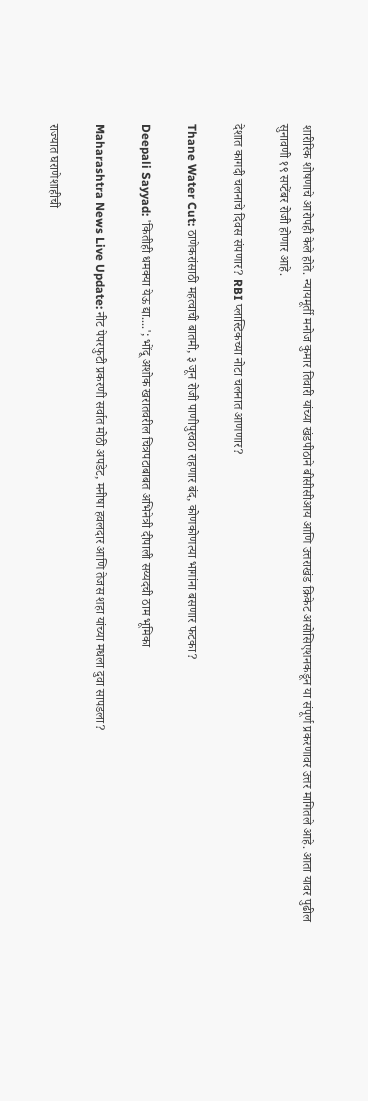शारीरिक शोषणाचे आरोपही केले होते. न्यायमूर्ती मनोज कुमार तिवारी यांच्या खंडपीठाने बीसीसीआय आणि उत्तराखंड क्रिकेट असोसिएशनकडून या संपूर्ण प्रकरणावर उत्तर मागितले आहे. आता यावर पुढील सुनावणी १९ सप्टेंबर रोजी होणार आहे.

देशात कागदी चलनाचे दिवस संपणार? RBI प्लास्टिकच्या नोटा चलनात आणणार?

Thane Water Cut: ठाणेकरांसाठी महत्वाची बातमी, ३ जून रोजी पाणीपुरवठा राहणार बंद, कोणकोणत्या भागांना बसणार फटका?

Deepali Sayyad: 'कितीही धमक्या येऊ द्या....'; भोंदू अशोक खरातवरील चित्रपटाबाबत अभिनेत्री दीपाली सय्यदची ठाम भूमिका

Maharashtra News Live Update: नीट पेपरफुटी प्रकरणी सर्वात मोठी अपडेट, मनीषा हवलदार आणि तेजस शहा यांच्या मधला दुवा सापडला?

राज्यात घराणेशाहीची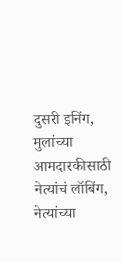दुसरी इनिंग, मुलांच्या आमदारकीसाठी नेत्यांचं लॉबिंग, नेत्यांच्या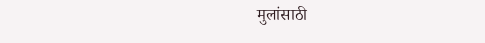मुलांसाठी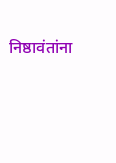निष्ठावंतांना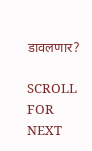डावलणार?

SCROLL FOR NEXT